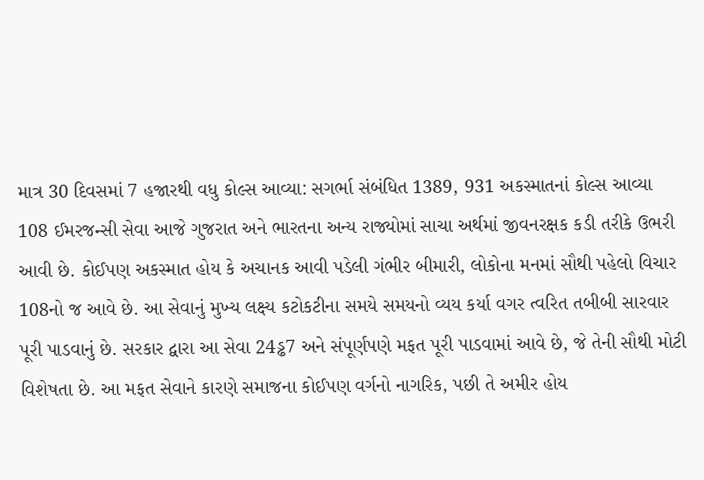માત્ર 30 દિવસમાં 7 હજારથી વધુ કોલ્સ આવ્યા: સગર્ભા સંબંધિત 1389, 931 અકસ્માતનાં કોલ્સ આવ્યા
108 ઈમરજન્સી સેવા આજે ગુજરાત અને ભારતના અન્ય રાજ્યોમાં સાચા અર્થમાં જીવનરક્ષક કડી તરીકે ઉભરી આવી છે. કોઈપણ અકસ્માત હોય કે અચાનક આવી પડેલી ગંભીર બીમારી, લોકોના મનમાં સૌથી પહેલો વિચાર 108નો જ આવે છે. આ સેવાનું મુખ્ય લક્ષ્ય કટોકટીના સમયે સમયનો વ્યય કર્યા વગર ત્વરિત તબીબી સારવાર પૂરી પાડવાનું છે. સરકાર દ્વારા આ સેવા 24ડ્ઢ7 અને સંપૂર્ણપણે મફત પૂરી પાડવામાં આવે છે, જે તેની સૌથી મોટી વિશેષતા છે. આ મફત સેવાને કારણે સમાજના કોઈપણ વર્ગનો નાગરિક, પછી તે અમીર હોય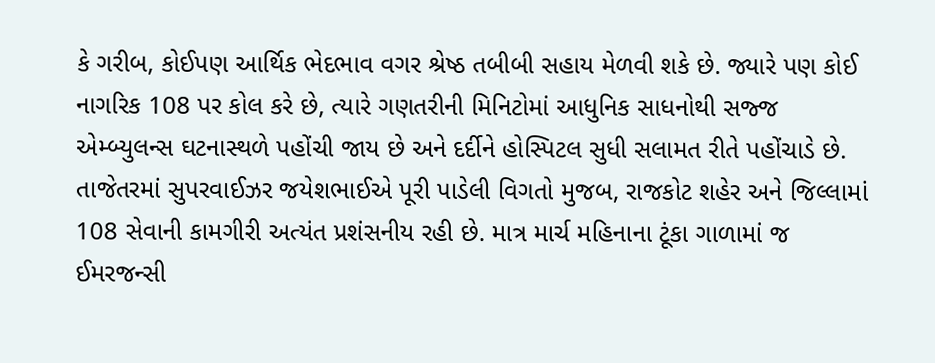કે ગરીબ, કોઈપણ આર્થિક ભેદભાવ વગર શ્રેષ્ઠ તબીબી સહાય મેળવી શકે છે. જ્યારે પણ કોઈ નાગરિક 108 પર કોલ કરે છે, ત્યારે ગણતરીની મિનિટોમાં આધુનિક સાધનોથી સજ્જ એમ્બ્યુલન્સ ઘટનાસ્થળે પહોંચી જાય છે અને દર્દીને હોસ્પિટલ સુધી સલામત રીતે પહોંચાડે છે.
તાજેતરમાં સુપરવાઈઝર જયેશભાઈએ પૂરી પાડેલી વિગતો મુજબ, રાજકોટ શહેર અને જિલ્લામાં 108 સેવાની કામગીરી અત્યંત પ્રશંસનીય રહી છે. માત્ર માર્ચ મહિનાના ટૂંકા ગાળામાં જ ઈમરજન્સી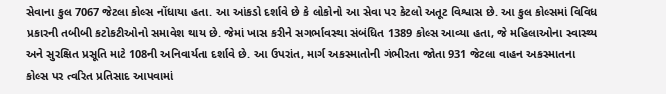સેવાના કુલ 7067 જેટલા કોલ્સ નોંધાયા હતા. આ આંકડો દર્શાવે છે કે લોકોનો આ સેવા પર કેટલો અતૂટ વિશ્વાસ છે. આ કુલ કોલ્સમાં વિવિધ પ્રકારની તબીબી કટોકટીઓનો સમાવેશ થાય છે. જેમાં ખાસ કરીને સગર્ભાવસ્થા સંબંધિત 1389 કોલ્સ આવ્યા હતા, જે મહિલાઓના સ્વાસ્થ્ય અને સુરક્ષિત પ્રસૂતિ માટે 108ની અનિવાર્યતા દર્શાવે છે. આ ઉપરાંત, માર્ગ અકસ્માતોની ગંભીરતા જોતા 931 જેટલા વાહન અકસ્માતના કોલ્સ પર ત્વરિત પ્રતિસાદ આપવામાં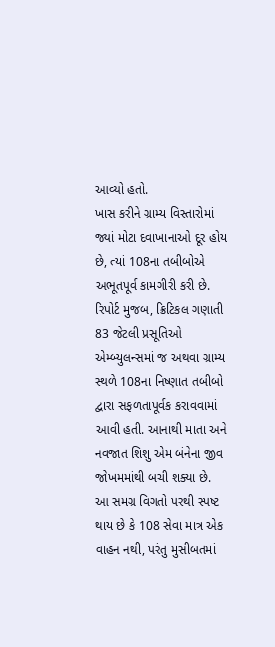આવ્યો હતો.
ખાસ કરીને ગ્રામ્ય વિસ્તારોમાં જ્યાં મોટા દવાખાનાઓ દૂર હોય છે, ત્યાં 108ના તબીબોએ અભૂતપૂર્વ કામગીરી કરી છે. રિપોર્ટ મુજબ, ક્રિટિકલ ગણાતી 83 જેટલી પ્રસૂતિઓ એમ્બ્યુલન્સમાં જ અથવા ગ્રામ્ય સ્થળે 108ના નિષ્ણાત તબીબો દ્વારા સફળતાપૂર્વક કરાવવામાં આવી હતી. આનાથી માતા અને નવજાત શિશુ એમ બંનેના જીવ જોખમમાંથી બચી શક્યા છે.
આ સમગ્ર વિગતો પરથી સ્પષ્ટ થાય છે કે 108 સેવા માત્ર એક વાહન નથી, પરંતુ મુસીબતમાં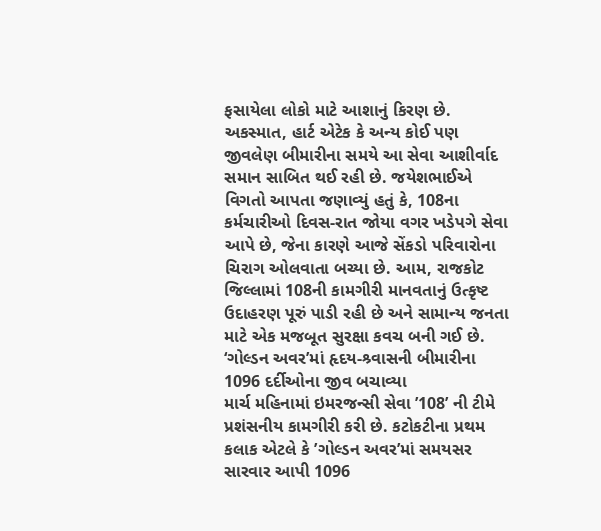ફસાયેલા લોકો માટે આશાનું કિરણ છે. અકસ્માત, હાર્ટ એટેક કે અન્ય કોઈ પણ જીવલેણ બીમારીના સમયે આ સેવા આશીર્વાદ સમાન સાબિત થઈ રહી છે. જયેશભાઈએ વિગતો આપતા જણાવ્યું હતું કે, 108ના કર્મચારીઓ દિવસ-રાત જોયા વગર ખડેપગે સેવા આપે છે, જેના કારણે આજે સેંકડો પરિવારોના ચિરાગ ઓલવાતા બચ્યા છે. આમ, રાજકોટ જિલ્લામાં 108ની કામગીરી માનવતાનું ઉત્કૃષ્ટ ઉદાહરણ પૂરું પાડી રહી છે અને સામાન્ય જનતા માટે એક મજબૂત સુરક્ષા કવચ બની ગઈ છે.
‘ગોલ્ડન અવર’માં હૃદય-શ્ર્વાસની બીમારીના 1096 દર્દીઓના જીવ બચાવ્યા
માર્ચ મહિનામાં ઇમરજન્સી સેવા ’108’ ની ટીમે પ્રશંસનીય કામગીરી કરી છે. કટોકટીના પ્રથમ કલાક એટલે કે ’ગોલ્ડન અવર’માં સમયસર સારવાર આપી 1096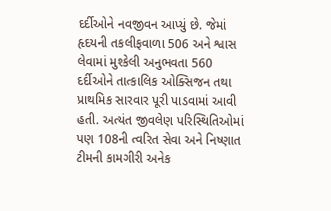દર્દીઓને નવજીવન આપ્યું છે. જેમાં હૃદયની તકલીફવાળા 506 અને શ્વાસ લેવામાં મુશ્કેલી અનુભવતા 560 દર્દીઓને તાત્કાલિક ઓક્સિજન તથા પ્રાથમિક સારવાર પૂરી પાડવામાં આવી હતી. અત્યંત જીવલેણ પરિસ્થિતિઓમાં પણ 108ની ત્વરિત સેવા અને નિષ્ણાત ટીમની કામગીરી અનેક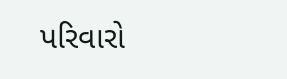પરિવારો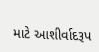માટે આશીર્વાદરૂપ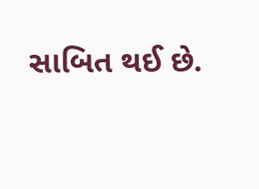સાબિત થઈ છે.